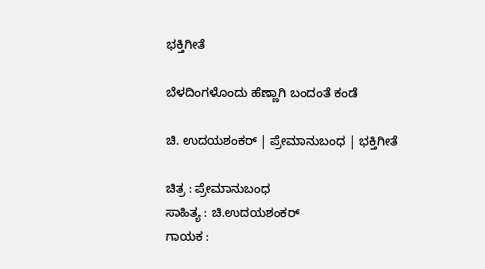ಭಕ್ತಿಗೀತೆ

ಬೆಳದಿಂಗಳೊಂದು ಹೆಣ್ಣಾಗಿ ಬಂದಂತೆ ಕಂಡೆ

ಚಿ. ಉದಯಶಂಕರ್ | ಪ್ರೇಮಾನುಬಂಧ | ಭಕ್ತಿಗೀತೆ

ಚಿತ್ರ : ಪ್ರೇಮಾನುಬಂಧ
ಸಾಹಿತ್ಯ : ಚಿ.ಉದಯಶಂಕರ್
ಗಾಯಕ :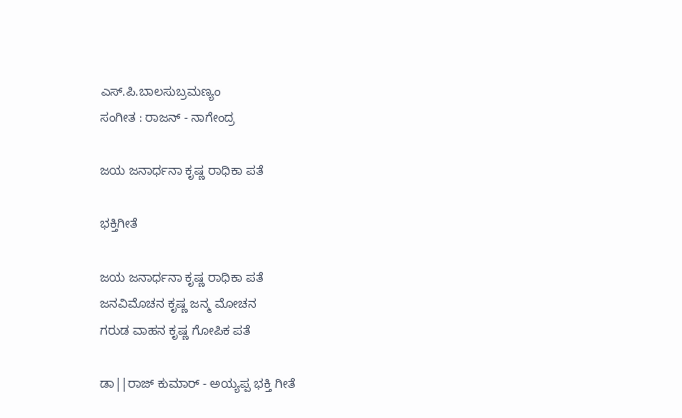ಎಸ್.ಪಿ.ಬಾಲಸುಬ್ರಮಣ್ಯಂ
ಸಂಗೀತ : ರಾಜನ್ - ನಾಗೇಂದ್ರ

ಜಯ ಜನಾರ್ಧನಾ ಕೃಷ್ಣ ರಾಧಿಕಾ ಪತೆ

ಭಕ್ತಿಗೀತೆ

ಜಯ ಜನಾರ್ಧನಾ ಕೃಷ್ಣ ರಾಧಿಕಾ ಪತೆ
ಜನವಿಮೊಚನ ಕೃಷ್ಣ ಜನ್ಮ ಮೋಚನ
ಗರುಡ ವಾಹನ ಕೃಷ್ಣ ಗೋಪಿಕ ಪತೆ

ಡಾ||ರಾಜ್ ಕುಮಾರ್ - ಅಯ್ಯಪ್ಪ ಭಕ್ತಿ ಗೀತೆ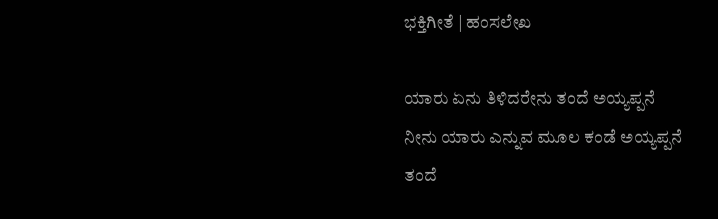ಭಕ್ತಿಗೀತೆ | ಹಂಸಲೇಖ

ಯಾರು ಏನು ತಿಳಿದರೇನು ತಂದೆ ಅಯ್ಯಪ್ಪನೆ
ನೀನು ಯಾರು ಎನ್ನುವ ಮೂಲ ಕಂಡೆ ಅಯ್ಯಪ್ಪನೆ
ತಂದೆ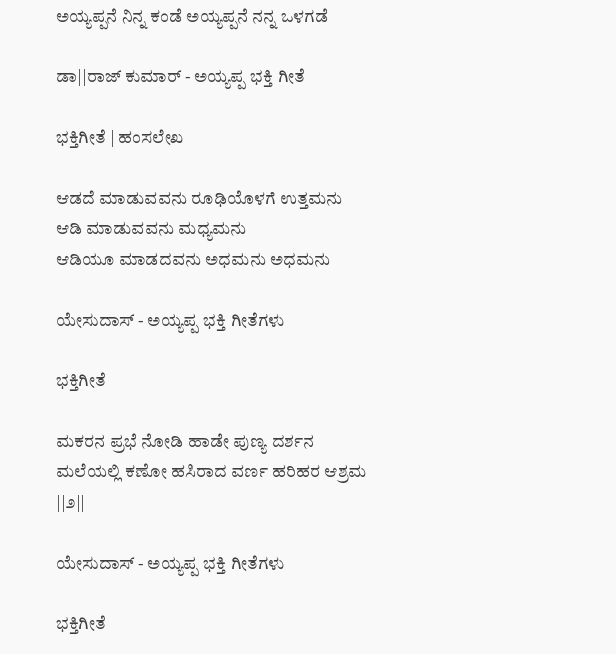ಅಯ್ಯಪ್ಪನೆ ನಿನ್ನ ಕಂಡೆ ಅಯ್ಯಪ್ಪನೆ ನನ್ನ ಒಳಗಡೆ

ಡಾ||ರಾಜ್ ಕುಮಾರ್ - ಅಯ್ಯಪ್ಪ ಭಕ್ತಿ ಗೀತೆ

ಭಕ್ತಿಗೀತೆ | ಹಂಸಲೇಖ

ಆಡದೆ ಮಾಡುವವನು ರೂಢಿಯೊಳಗೆ ಉತ್ತಮನು
ಆಡಿ ಮಾಡುವವನು ಮಧ್ಯಮನು
ಆಡಿಯೂ ಮಾಡದವನು ಅಧಮನು ಅಧಮನು

ಯೇಸುದಾಸ್ - ಅಯ್ಯಪ್ಪ ಭಕ್ತಿ ಗೀತೆಗಳು

ಭಕ್ತಿಗೀತೆ

ಮಕರನ ಪ್ರಭೆ ನೋಡಿ ಹಾಡೇ ಪುಣ್ಯ ದರ್ಶನ
ಮಲೆಯಲ್ಲಿ ಕಣೋ ಹಸಿರಾದ ವರ್ಣ ಹರಿಹರ ಆಶ್ರಮ ||೨||

ಯೇಸುದಾಸ್ - ಅಯ್ಯಪ್ಪ ಭಕ್ತಿ ಗೀತೆಗಳು

ಭಕ್ತಿಗೀತೆ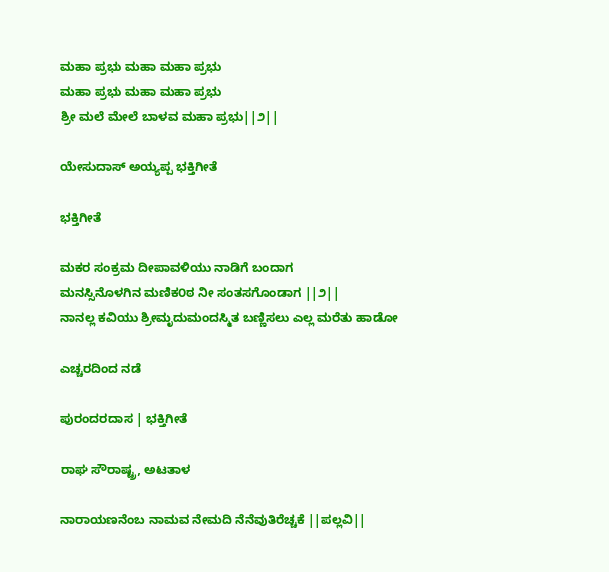ಮಹಾ ಪ್ರಭು ಮಹಾ ಮಹಾ ಪ್ರಭು
ಮಹಾ ಪ್ರಭು ಮಹಾ ಮಹಾ ಪ್ರಭು
ಶ್ರೀ ಮಲೆ ಮೇಲೆ ಬಾಳವ ಮಹಾ ಪ್ರಭು||೨||

ಯೇಸುದಾಸ್ ಅಯ್ಯಪ್ಪ ಭಕ್ತಿಗೀತೆ

ಭಕ್ತಿಗೀತೆ

ಮಕರ ಸಂಕ್ರಮ ದೀಪಾವಳಿಯು ನಾಡಿಗೆ ಬಂದಾಗ
ಮನಸ್ಸಿನೊಳಗಿನ ಮಣಿಕ೦ಠ ನೀ ಸಂತಸಗೊಂಡಾಗ ||೨||
ನಾನಲ್ಲ ಕವಿಯು ಶ್ರೀಮೃದುಮಂದಸ್ಮಿತ ಬಣ್ಣಿಸಲು ಎಲ್ಲ ಮರೆತು ಹಾಡೋ

ಎಚ್ಚರದಿಂದ ನಡೆ

ಪುರಂದರದಾಸ | ಭಕ್ತಿಗೀತೆ

ರಾಘ ಸೌರಾಷ್ಟ್ರ, ಅಟತಾಳ

ನಾರಾಯಣನೆಂಬ ನಾಮವ ನೇಮದಿ ನೆನೆವುತಿರೆಚ್ಚಕೆ ||ಪಲ್ಲವಿ||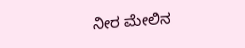ನೀರ ಮೇಲಿನ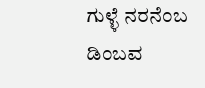ಗುಳ್ಳೆ ನರನೆಂಬ ಡಿಂಬವ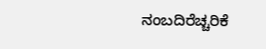ನಂಬದಿರೆಚ್ಚರಿಕೆ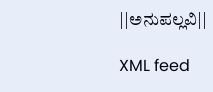||ಅನುಪಲ್ಲವಿ||

XML feed